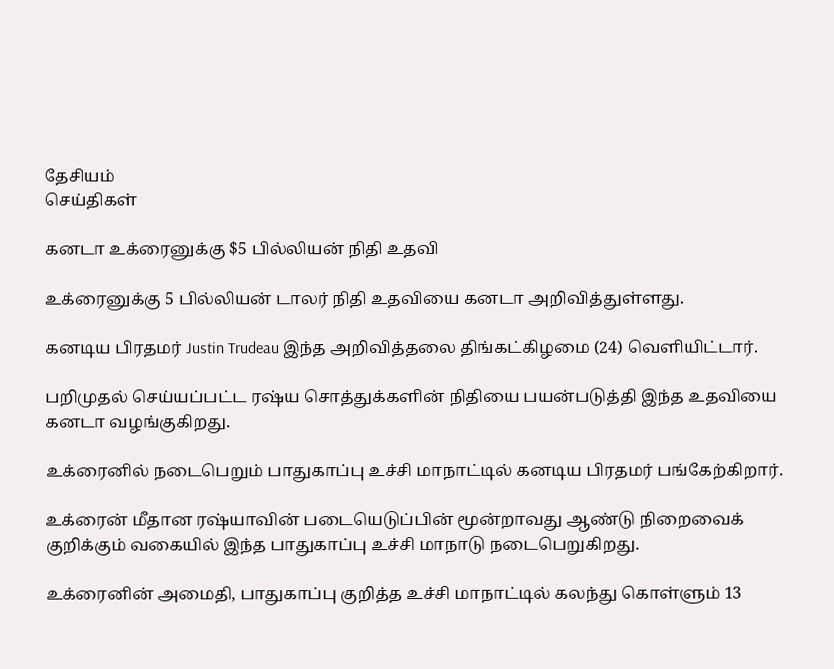தேசியம்
செய்திகள்

கனடா உக்ரைனுக்கு $5 பில்லியன் நிதி உதவி

உக்ரைனுக்கு 5 பில்லியன் டாலர் நிதி உதவியை கனடா அறிவித்துள்ளது.

கனடிய பிரதமர் Justin Trudeau இந்த அறிவித்தலை திங்கட்கிழமை (24) வெளியிட்டார்.

பறிமுதல் செய்யப்பட்ட ரஷ்ய சொத்துக்களின் நிதியை பயன்படுத்தி இந்த உதவியை கனடா வழங்குகிறது.

உக்ரைனில் நடைபெறும் பாதுகாப்பு உச்சி மாநாட்டில் கனடிய பிரதமர் பங்கேற்கிறார்.

உக்ரைன் மீதான ரஷ்யாவின் படையெடுப்பின் மூன்றாவது ஆண்டு நிறைவைக் குறிக்கும் வகையில் இந்த பாதுகாப்பு உச்சி மாநாடு நடைபெறுகிறது.

உக்ரைனின் அமைதி, பாதுகாப்பு குறித்த உச்சி மாநாட்டில் கலந்து கொள்ளும் 13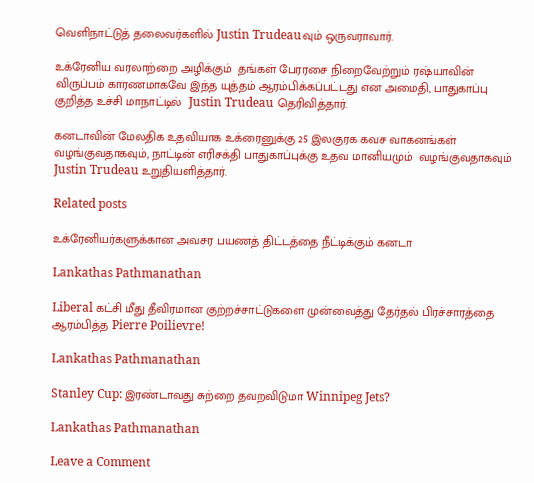வெளிநாட்டுத் தலைவர்களில் Justin Trudeauவும் ஒருவராவார்.

உக்ரேனிய வரலாற்றை அழிக்கும்  தங்கள் பேரரசை நிறைவேற்றும் ரஷ்யாவின் விருப்பம் காரணமாகவே இந்த யுத்தம் ஆரம்பிக்கப்பட்டது என அமைதி, பாதுகாப்பு குறித்த உச்சி மாநாட்டில்  Justin Trudeau தெரிவித்தார்.

கனடாவின் மேலதிக உதவியாக உக்ரைனுக்கு 25 இலகுரக கவச வாகனங்கள் வழங்குவதாகவும், நாட்டின் எரிசக்தி பாதுகாப்புக்கு உதவ மானியமும்  வழங்குவதாகவும்  Justin Trudeau உறுதியளித்தார்.

Related posts

உக்ரேனியர்களுக்கான அவசர பயணத் திட்டத்தை நீட்டிக்கும் கனடா

Lankathas Pathmanathan

Liberal கட்சி மீது தீவிரமான குற்றச்சாட்டுகளை முன்வைத்து தேர்தல் பிரச்சாரத்தை ஆரம்பித்த Pierre Poilievre!

Lankathas Pathmanathan

Stanley Cup: இரண்டாவது சுற்றை தவறவிடுமா Winnipeg Jets?

Lankathas Pathmanathan

Leave a Comment